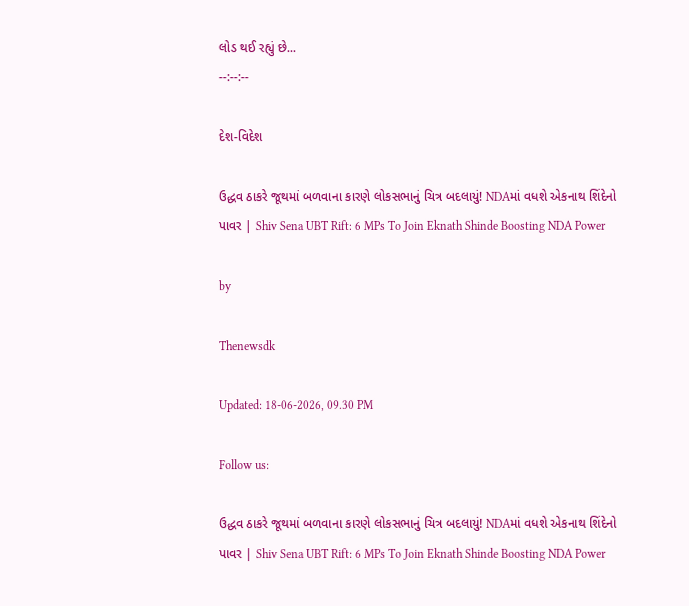લોડ થઈ રહ્યું છે...
--:--:--

દેશ-વિદેશ

ઉદ્ધવ ઠાકરે જૂથમાં બળવાના કારણે લોકસભાનું ચિત્ર બદલાયું! NDAમાં વધશે એકનાથ શિંદેનો પાવર | Shiv Sena UBT Rift: 6 MPs To Join Eknath Shinde Boosting NDA Power

by

Thenewsdk

Updated: 18-06-2026, 09.30 PM

Follow us:

ઉદ્ધવ ઠાકરે જૂથમાં બળવાના કારણે લોકસભાનું ચિત્ર બદલાયું! NDAમાં વધશે એકનાથ શિંદેનો પાવર | Shiv Sena UBT Rift: 6 MPs To Join Eknath Shinde Boosting NDA Power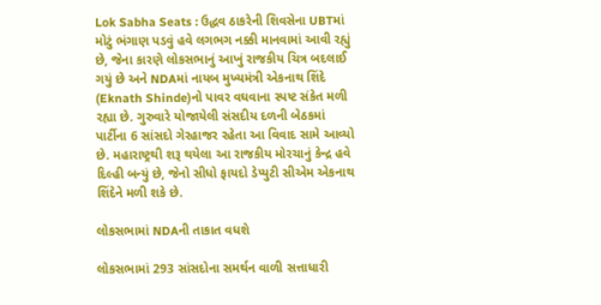Lok Sabha Seats : ઉદ્ધવ ઠાકરેની શિવસેના UBTમાં મોટું ભંગાણ પડવું હવે લગભગ નક્કી માનવામાં આવી રહ્યું છે, જેના કારણે લોકસભાનું આખું રાજકીય ચિત્ર બદલાઈ ગયું છે અને NDAમાં નાયબ મુખ્યમંત્રી એકનાથ શિંદે (Eknath Shinde)નો પાવર વઘવાના સ્પષ્ટ સંકેત મળી રહ્યા છે. ગુરુવારે યોજાયેલી સંસદીય દળની બેઠકમાં પાર્ટીના 6 સાંસદો ગેરહાજર રહેતા આ વિવાદ સામે આવ્યો છે. મહારાષ્ટ્રથી શરૂ થયેલા આ રાજકીય મોરચાનું કેન્દ્ર હવે દિલ્હી બન્યું છે, જેનો સીધો ફાયદો ડેપ્યુટી સીએમ એકનાથ શિંદેને મળી શકે છે.

લોકસભામાં NDAની તાકાત વધશે

લોકસભામાં 293 સાંસદોના સમર્થન વાળી સત્તાધારી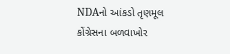NDAનો આંકડો તૃણમૂલ કોંગ્રેસના બળવાખોર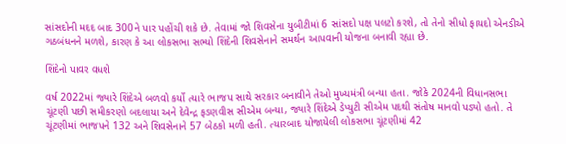સાંસદોની મદદ બાદ 300ને પાર પહોંચી શકે છે. તેવામાં જો શિવસેના યુબીટીમાં 6 સાંસદો પક્ષ પલટો કરશે, તો તેનો સીધો ફાયદો એનડીએ ગઠબંધનને મળશે, કારણ કે આ લોકસભા સભ્યો શિંદેની શિવસેનાને સમર્થન આપવાની યોજના બનાવી રહ્યા છે.

શિંદેનો પાવર વધશે

વર્ષ 2022માં જ્યારે શિંદેએ બળવો કર્યો ત્યારે ભાજપ સાથે સરકાર બનાવીને તેઓ મુખ્યમંત્રી બન્યા હતા. જોકે 2024ની વિધાનસભા ચૂંટણી પછી સમીકરણો બદલાયા અને દેવેન્દ્ર ફડણવીસ સીએમ બન્યા, જ્યારે શિંદેએ ડેપ્યુટી સીએમ પદથી સંતોષ માનવો પડ્યો હતો. તે ચૂંટણીમાં ભાજપને 132 અને શિવસેનાને 57 બેઠકો મળી હતી. ત્યારબાદ યોજાયેલી લોકસભા ચૂંટણીમાં 42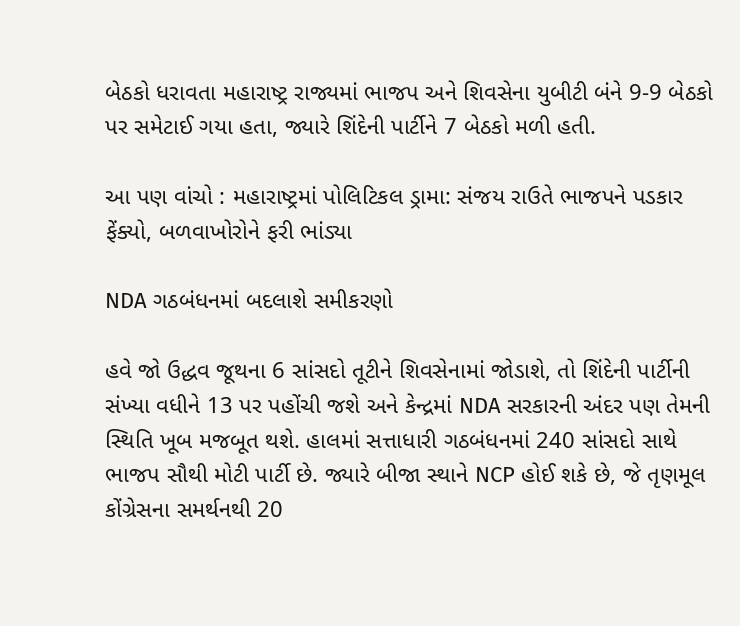બેઠકો ધરાવતા મહારાષ્ટ્ર રાજ્યમાં ભાજપ અને શિવસેના યુબીટી બંને 9-9 બેઠકો પર સમેટાઈ ગયા હતા, જ્યારે શિંદેની પાર્ટીને 7 બેઠકો મળી હતી.

આ પણ વાંચો : મહારાષ્ટ્રમાં પોલિટિકલ ડ્રામા: સંજય રાઉતે ભાજપને પડકાર ફેંક્યો, બળવાખોરોને ફરી ભાંડ્યા

NDA ગઠબંધનમાં બદલાશે સમીકરણો

હવે જો ઉદ્ધવ જૂથના 6 સાંસદો તૂટીને શિવસેનામાં જોડાશે, તો શિંદેની પાર્ટીની સંખ્યા વધીને 13 પર પહોંચી જશે અને કેન્દ્રમાં NDA સરકારની અંદર પણ તેમની સ્થિતિ ખૂબ મજબૂત થશે. હાલમાં સત્તાધારી ગઠબંધનમાં 240 સાંસદો સાથે ભાજપ સૌથી મોટી પાર્ટી છે. જ્યારે બીજા સ્થાને NCP હોઈ શકે છે, જે તૃણમૂલ કોંગ્રેસના સમર્થનથી 20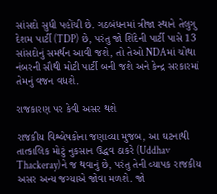સાંસદો સુધી પહોંચી છે. ગઠબંધનમાં ત્રીજા સ્થાને તેલુગુ દેશમ પાર્ટી (TDP) છે, પરંતુ જો શિંદેની પાર્ટી પાસે 13 સાંસદોનું સમર્થન આવી જશે, તો તેઓ NDAમાં ચોથા નંબરની સૌથી મોટી પાર્ટી બની જશે અને કેન્દ્ર સરકારમાં તેમનું વજન વધશે.

રાજકારણ પર કેવી અસર થશે

રાજકીય વિશ્લેષકોના જણાવ્યા મુજબ, આ ઘટનાથી તાત્કાલિક મોટું નુકસાન ઉદ્ધવ ઠાકરે (Uddhav Thackeray)ને જ થવાનું છે, પરંતુ તેની વ્યાપક રાજકીય અસર અન્ય જગ્યાએ જોવા મળશે. જો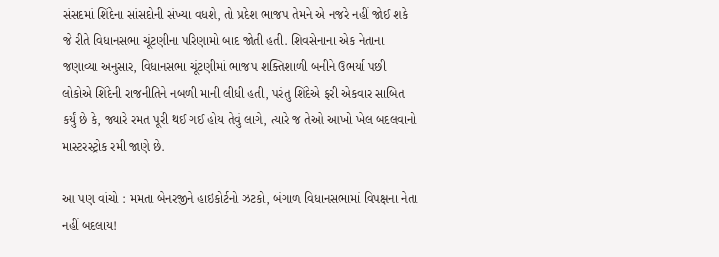સંસદમાં શિંદેના સાંસદોની સંખ્યા વધશે, તો પ્રદેશ ભાજપ તેમને એ નજરે નહીં જોઈ શકે જે રીતે વિધાનસભા ચૂંટણીના પરિણામો બાદ જોતી હતી. શિવસેનાના એક નેતાના જણાવ્યા અનુસાર, વિધાનસભા ચૂંટણીમાં ભાજપ શક્તિશાળી બનીને ઉભર્યા પછી લોકોએ શિંદેની રાજનીતિને નબળી માની લીધી હતી, પરંતુ શિંદેએ ફરી એકવાર સાબિત કર્યું છે કે, જ્યારે રમત પૂરી થઈ ગઈ હોય તેવું લાગે, ત્યારે જ તેઓ આખો ખેલ બદલવાનો માસ્ટરસ્ટ્રોક રમી જાણે છે.

આ પણ વાંચો : મમતા બેનરજીને હાઇકોર્ટનો ઝટકો, બંગાળ વિધાનસભામાં વિપક્ષના નેતા નહીં બદલાય!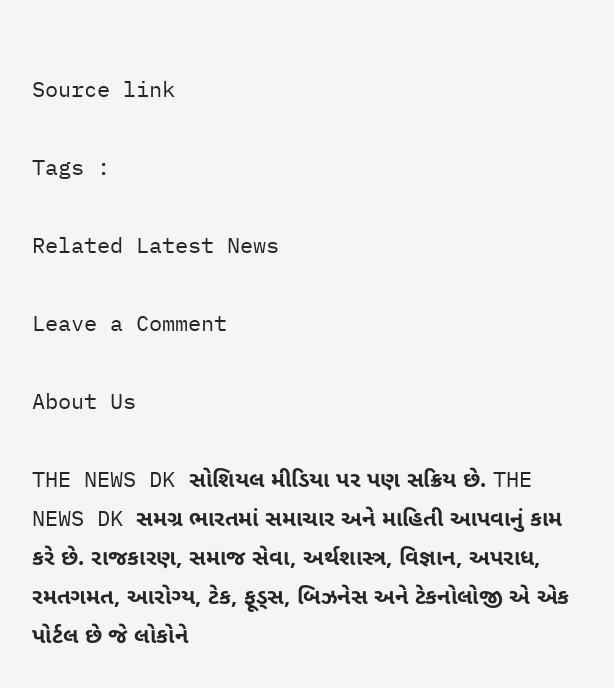Source link

Tags :

Related Latest News

Leave a Comment

About Us

THE NEWS DK સોશિયલ મીડિયા પર પણ સક્રિય છે. THE NEWS DK સમગ્ર ભારતમાં સમાચાર અને માહિતી આપવાનું કામ કરે છે. રાજકારણ, સમાજ સેવા, અર્થશાસ્ત્ર, વિજ્ઞાન, અપરાધ, રમતગમત, આરોગ્ય, ટેક, ફૂડ્સ, બિઝનેસ અને ટેકનોલોજી એ એક પોર્ટલ છે જે લોકોને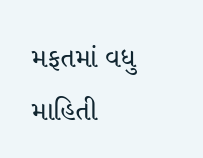મફતમાં વધુ માહિતી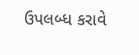ઉપલબ્ધ કરાવે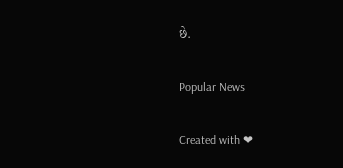છે.

Popular News

Created with ❤